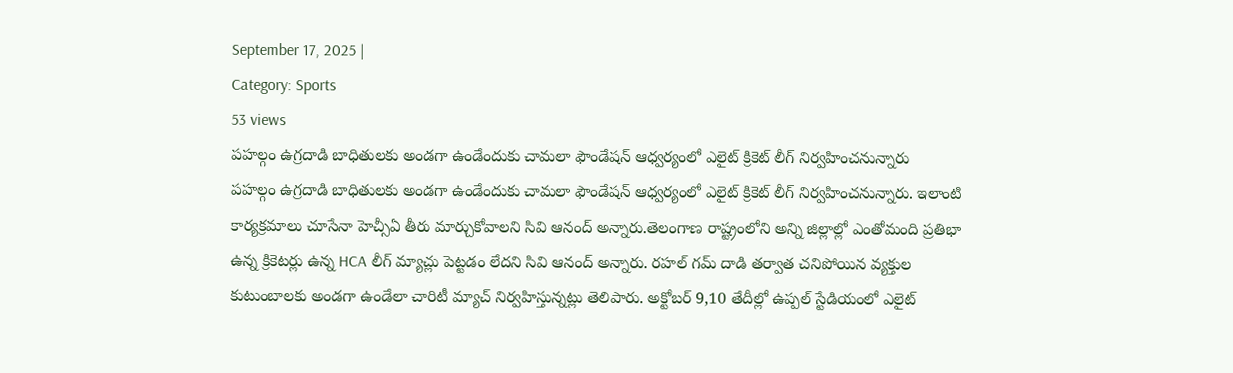September 17, 2025 |
Category: Sports
53 views
పహల్గం ఉగ్రదాడి బాధితులకు అండగా ఉండేందుకు చామలా ఫౌండేషన్ ఆధ్వర్యంలో ఎలైట్ క్రికెట్ లీగ్ నిర్వహించనున్నారు
పహల్గం ఉగ్రదాడి బాధితులకు అండగా ఉండేందుకు చామలా ఫౌండేషన్ ఆధ్వర్యంలో ఎలైట్ క్రికెట్ లీగ్ నిర్వహించనున్నారు. ఇలాంటి కార్యక్రమాలు చూసేనా హెచ్సీఏ తీరు మార్చుకోవాలని సివి ఆనంద్ అన్నారు.తెలంగాణ రాష్ట్రంలోని అన్ని జిల్లాల్లో ఎంతోమంది ప్రతిభా ఉన్న క్రికెటర్లు ఉన్న HCA లీగ్ మ్యాచ్లు పెట్టడం లేదని సివి ఆనంద్ అన్నారు. రహల్ గమ్ దాడి తర్వాత చనిపోయిన వ్యక్తుల కుటుంబాలకు అండగా ఉండేలా చారిటీ మ్యాచ్ నిర్వహిస్తున్నట్లు తెలిపారు. అక్టోబర్ 9,10 తేదీల్లో ఉప్పల్ స్టేడియంలో ఎలైట్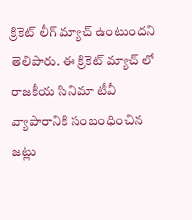క్రికెట్ లీగ్ మ్యాచ్ ఉంటుందని తెలిపారు. ఈ క్రికెట్ మ్యాచ్ లో రాజకీయ సినిమా టీవీ వ్యాపారానికి సంబంధించిన జట్లు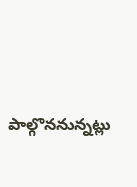పాల్గొననున్నట్లు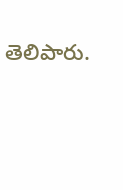తెలిపారు.